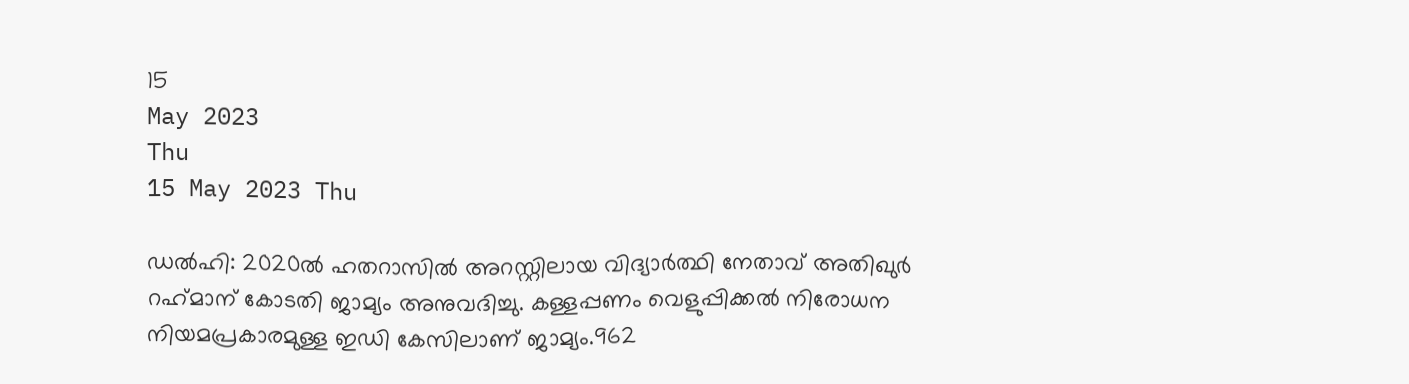15
May 2023
Thu
15 May 2023 Thu

ഡല്‍ഹി: 2020ല്‍ ഹതറാസില്‍ അറസ്റ്റിലായ വിദ്യാര്‍ത്ഥി നേതാവ് അതിഖുര്‍ റഹ്‌മാന് കോടതി ജാമ്യം അനുവദിച്ചു. കള്ളപ്പണം വെളുപ്പിക്കല്‍ നിരോധന നിയമപ്രകാരമുള്ള ഇഡി കേസിലാണ് ജാമ്യം.962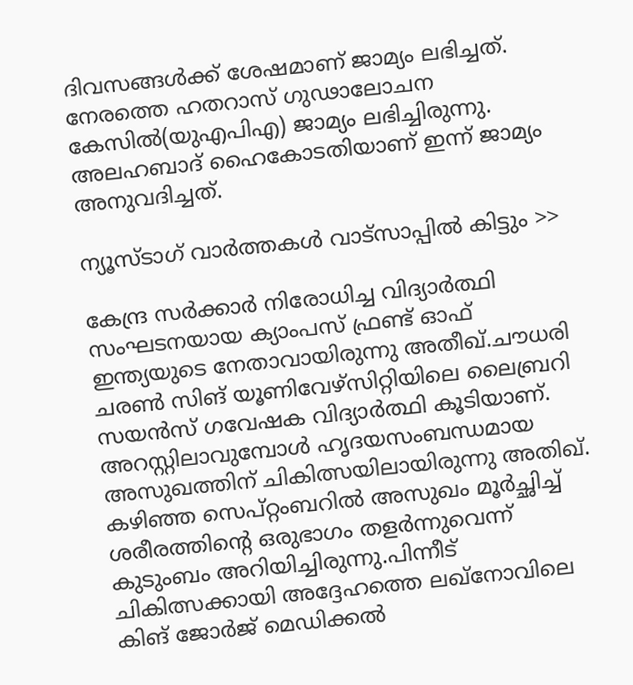ദിവസങ്ങള്‍ക്ക് ശേഷമാണ് ജാമ്യം ലഭിച്ചത്. നേരത്തെ ഹതറാസ് ഗുഢാലോചന കേസില്‍(യുഎപിഎ) ജാമ്യം ലഭിച്ചിരുന്നു. അലഹബാദ് ഹൈകോടതിയാണ് ഇന്ന് ജാമ്യം അനുവദിച്ചത്.

ന്യൂസ്ടാഗ് വാര്‍ത്തകള്‍ വാട്‌സാപ്പില്‍ കിട്ടും >>

കേന്ദ്ര സര്‍ക്കാര്‍ നിരോധിച്ച വിദ്യാര്‍ത്ഥി സംഘടനയായ ക്യാംപസ് ഫ്രണ്ട് ഓഫ് ഇന്ത്യയുടെ നേതാവായിരുന്നു അതീഖ്.ചൗധരി ചരണ്‍ സിങ് യൂണിവേഴ്സിറ്റിയിലെ ലൈബ്രറി സയന്‍സ് ഗവേഷക വിദ്യാര്‍ത്ഥി കൂടിയാണ്. അറസ്റ്റിലാവുമ്പോള്‍ ഹൃദയസംബന്ധമായ അസുഖത്തിന് ചികിത്സയിലായിരുന്നു അതിഖ്. കഴിഞ്ഞ സെപ്റ്റംബറില്‍ അസുഖം മൂര്‍ച്ഛിച്ച് ശരീരത്തിന്റെ ഒരുഭാഗം തളര്‍ന്നുവെന്ന് കുടുംബം അറിയിച്ചിരുന്നു.പിന്നീട് ചികിത്സക്കായി അദ്ദേഹത്തെ ലഖ്നോവിലെ കിങ് ജോര്‍ജ് മെഡിക്കല്‍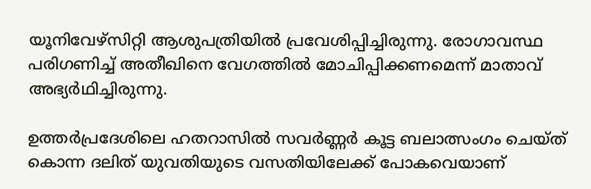യൂനിവേഴ്സിറ്റി ആശുപത്രിയില്‍ പ്രവേശിപ്പിച്ചിരുന്നു. രോഗാവസ്ഥ പരിഗണിച്ച് അതീഖിനെ വേഗത്തില്‍ മോചിപ്പിക്കണമെന്ന് മാതാവ് അഭ്യര്‍ഥിച്ചിരുന്നു.

ഉത്തര്‍പ്രദേശിലെ ഹതറാസില്‍ സവര്‍ണ്ണര്‍ കൂട്ട ബലാത്സംഗം ചെയ്ത് കൊന്ന ദലിത് യുവതിയുടെ വസതിയിലേക്ക് പോകവെയാണ്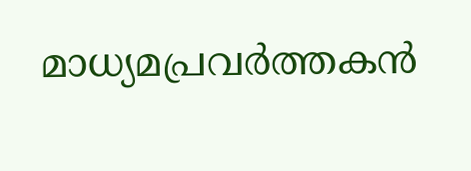മാധ്യമപ്രവര്‍ത്തകന്‍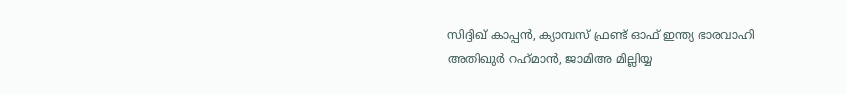സിദ്ദിഖ് കാപ്പന്‍, ക്യാമ്പസ് ഫ്രണ്ട് ഓഫ് ഇന്ത്യ ഭാരവാഹി അതിഖുര്‍ റഹ്‌മാന്‍, ജാമിഅ മില്ലിയ്യ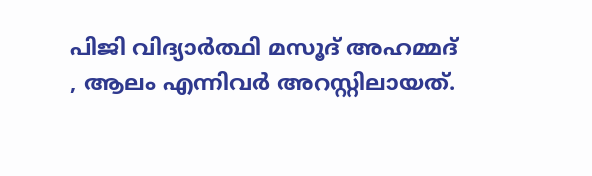പിജി വിദ്യാര്‍ത്ഥി മസൂദ് അഹമ്മദ് , ആലം എന്നിവര്‍ അറസ്റ്റിലായത്.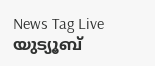News Tag Live യുട്യൂബ്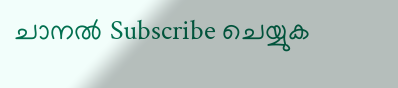ചാനല്‍ Subscribe ചെയ്യുക